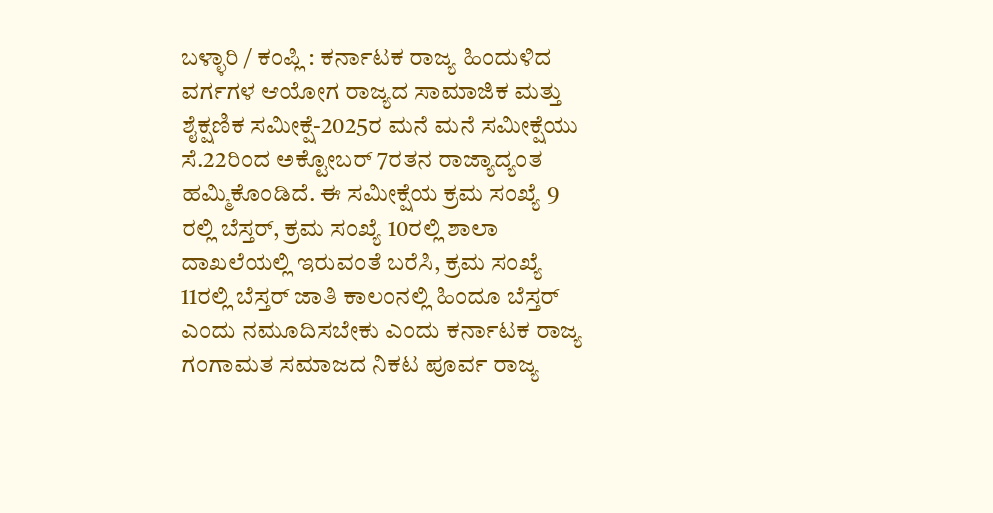ಬಳ್ಳಾರಿ / ಕಂಪ್ಲಿ : ಕರ್ನಾಟಕ ರಾಜ್ಯ ಹಿಂದುಳಿದ ವರ್ಗಗಳ ಆಯೋಗ ರಾಜ್ಯದ ಸಾಮಾಜಿಕ ಮತ್ತು ಶೈಕ್ಷಣಿಕ ಸಮೀಕ್ಷೆ-2025ರ ಮನೆ ಮನೆ ಸಮೀಕ್ಷೆಯು ಸೆ.22ರಿಂದ ಅಕ್ಟೋಬರ್ 7ರತನ ರಾಜ್ಯಾದ್ಯಂತ ಹಮ್ಮಿಕೊಂಡಿದೆ. ಈ ಸಮೀಕ್ಷೆಯ ಕ್ರಮ ಸಂಖ್ಯೆ 9 ರಲ್ಲಿ ಬೆಸ್ತರ್, ಕ್ರಮ ಸಂಖ್ಯೆ 10ರಲ್ಲಿ ಶಾಲಾ ದಾಖಲೆಯಲ್ಲಿ ಇರುವಂತೆ ಬರೆಸಿ, ಕ್ರಮ ಸಂಖ್ಯೆ 11ರಲ್ಲಿ ಬೆಸ್ತರ್ ಜಾತಿ ಕಾಲಂನಲ್ಲಿ ಹಿಂದೂ ಬೆಸ್ತರ್ ಎಂದು ನಮೂದಿಸಬೇಕು ಎಂದು ಕರ್ನಾಟಕ ರಾಜ್ಯ ಗಂಗಾಮತ ಸಮಾಜದ ನಿಕಟ ಪೂರ್ವ ರಾಜ್ಯ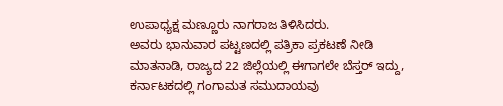ಉಪಾಧ್ಯಕ್ಷ ಮಣ್ಣೂರು ನಾಗರಾಜ ತಿಳಿಸಿದರು.
ಅವರು ಭಾನುವಾರ ಪಟ್ಟಣದಲ್ಲಿ ಪತ್ರಿಕಾ ಪ್ರಕಟಣೆ ನೀಡಿ ಮಾತನಾಡಿ, ರಾಜ್ಯದ 22 ಜಿಲ್ಲೆಯಲ್ಲಿ ಈಗಾಗಲೇ ಬೆಸ್ತರ್ ಇದ್ದು, ಕರ್ನಾಟಕದಲ್ಲಿ ಗಂಗಾಮತ ಸಮುದಾಯವು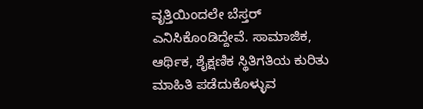ವೃತ್ತಿಯಿಂದಲೇ ಬೆಸ್ತರ್ ಎನಿಸಿಕೊಂಡಿದ್ದೇವೆ. ಸಾಮಾಜಿಕ, ಆರ್ಥಿಕ, ಶೈಕ್ಷಣಿಕ ಸ್ಥಿತಿಗತಿಯ ಕುರಿತು ಮಾಹಿತಿ ಪಡೆದುಕೊಳ್ಳುವ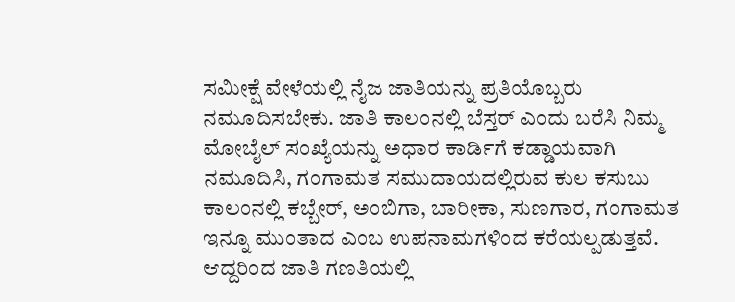ಸಮೀಕ್ಷೆ ವೇಳೆಯಲ್ಲಿ ನೈಜ ಜಾತಿಯನ್ನು ಪ್ರತಿಯೊಬ್ಬರು ನಮೂದಿಸಬೇಕು. ಜಾತಿ ಕಾಲಂನಲ್ಲಿ ಬೆಸ್ತರ್ ಎಂದು ಬರೆಸಿ ನಿಮ್ಮ ಮೋಬೈಲ್ ಸಂಖ್ಯೆಯನ್ನು ಅಧಾರ ಕಾರ್ಡಿಗೆ ಕಡ್ಡಾಯವಾಗಿ ನಮೂದಿಸಿ, ಗಂಗಾಮತ ಸಮುದಾಯದಲ್ಲಿರುವ ಕುಲ ಕಸುಬು ಕಾಲಂನಲ್ಲಿ ಕಬ್ಬೇರ್, ಅಂಬಿಗಾ, ಬಾರೀಕಾ, ಸುಣಗಾರ, ಗಂಗಾಮತ ಇನ್ನೂ ಮುಂತಾದ ಎಂಬ ಉಪನಾಮಗಳಿಂದ ಕರೆಯಲ್ಪಡುತ್ತವೆ. ಆದ್ದರಿಂದ ಜಾತಿ ಗಣತಿಯಲ್ಲಿ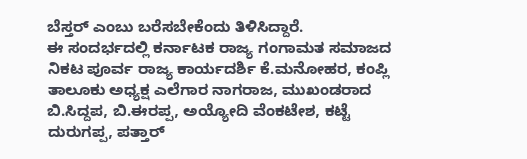ಬೆಸ್ತರ್ ಎಂಬು ಬರೆಸಬೇಕೆಂದು ತಿಳಿಸಿದ್ದಾರೆ.
ಈ ಸಂದರ್ಭದಲ್ಲಿ ಕರ್ನಾಟಕ ರಾಜ್ಯ ಗಂಗಾಮತ ಸಮಾಜದ ನಿಕಟ ಪೂರ್ವ ರಾಜ್ಯ ಕಾರ್ಯದರ್ಶಿ ಕೆ.ಮನೋಹರ, ಕಂಪ್ಲಿ ತಾಲೂಕು ಅಧ್ಯಕ್ಷ ಎಲೆಗಾರ ನಾಗರಾಜ, ಮುಖಂಡರಾದ ಬಿ.ಸಿದ್ದಪ, ಬಿ.ಈರಪ್ಪ, ಅಯ್ಯೋದಿ ವೆಂಕಟೇಶ, ಕಟ್ಟೆ ದುರುಗಪ್ಪ, ಪತ್ತಾರ್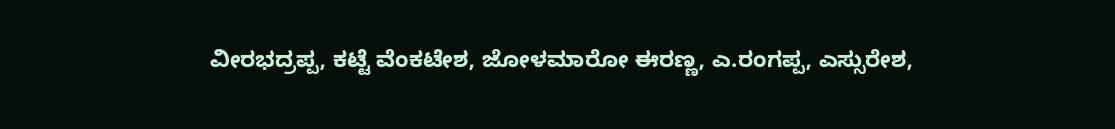ವೀರಭದ್ರಪ್ಪ, ಕಟ್ಟೆ ವೆಂಕಟೇಶ, ಜೋಳಮಾರೋ ಈರಣ್ಣ, ಎ.ರಂಗಪ್ಪ, ಎಸ್ಸುರೇಶ,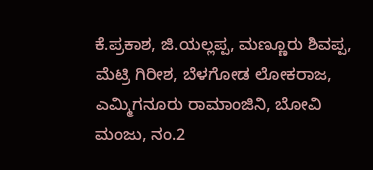ಕೆ.ಪ್ರಕಾಶ, ಜಿ.ಯಲ್ಲಪ್ಪ, ಮಣ್ಣೂರು ಶಿವಪ್ಪ, ಮೆಟ್ರಿ ಗಿರೀಶ, ಬೆಳಗೋಡ ಲೋಕರಾಜ, ಎಮ್ಮಿಗನೂರು ರಾಮಾಂಜಿನಿ, ಬೋವಿ ಮಂಜು, ನಂ.2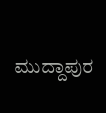ಮುದ್ದಾಪುರ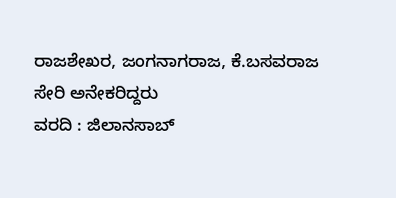ರಾಜಶೇಖರ, ಜಂಗನಾಗರಾಜ, ಕೆ.ಬಸವರಾಜ ಸೇರಿ ಅನೇಕರಿದ್ದರು
ವರದಿ : ಜಿಲಾನಸಾಬ್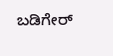ಬಡಿಗೇರ್